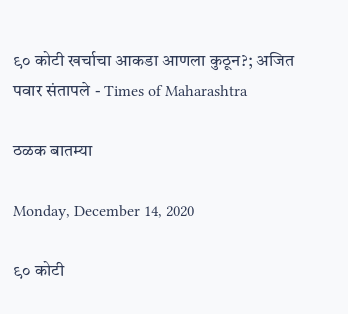९० कोटी खर्चाचा आकडा आणला कुठून?; अजित पवार संतापले - Times of Maharashtra

ठळक बातम्या

Monday, December 14, 2020

९० कोटी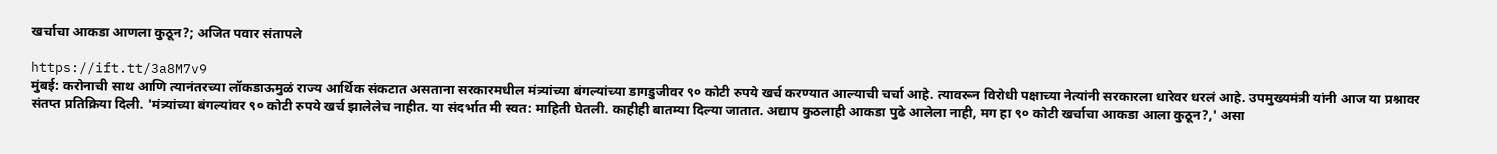खर्चाचा आकडा आणला कुठून?; अजित पवार संतापले

https://ift.tt/3a8M7v9
मुंबई: करोनाची साथ आणि त्यानंतरच्या लॉकडाऊमुळं राज्य आर्थिक संकटात असताना सरकारमधील मंत्र्यांच्या बंगल्यांच्या डागडुजीवर ९० कोटी रुपये खर्च करण्यात आल्याची चर्चा आहे. त्यावरून विरोधी पक्षाच्या नेत्यांनी सरकारला धारेवर धरलं आहे. उपमुख्यमंत्री यांनी आज या प्रश्नावर संतप्त प्रतिक्रिया दिली. 'मंत्र्यांच्या बंगल्यांवर ९० कोटी रुपये खर्च झालेलेच नाहीत. या संदर्भात मी स्वत: माहिती घेतली. काहीही बातम्या दिल्या जातात. अद्याप कुठलाही आकडा पुढे आलेला नाही, मग हा ९० कोटी खर्चाचा आकडा आला कुठून?,' असा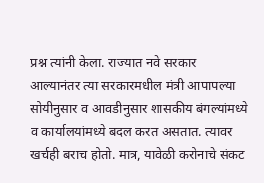प्रश्न त्यांनी केला. राज्यात नवे सरकार आल्यानंतर त्या सरकारमधील मंत्री आपापल्या सोयीनुसार व आवडीनुसार शासकीय बंगल्यांमध्ये व कार्यालयांमध्ये बदल करत असतात. त्यावर खर्चही बराच होतो. मात्र, यावेळी करोनाचे संकट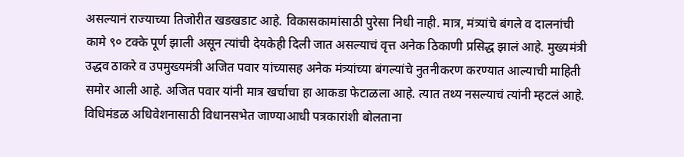असल्यानं राज्याच्या तिजोरीत खडखडाट आहे. विकासकामांसाठी पुरेसा निधी नाही. मात्र, मंत्र्यांचे बंगले व दालनांची कामे ९० टक्के पूर्ण झाली असून त्यांची देयकेही दिली जात असल्याचं वृत्त अनेक ठिकाणी प्रसिद्ध झालं आहे. मुख्यमंत्री उद्धव ठाकरे व उपमुख्यमंत्री अजित पवार यांच्यासह अनेक मंत्र्यांच्या बंगल्यांचे नुतनीकरण करण्यात आल्याची माहिती समोर आली आहे. अजित पवार यांनी मात्र खर्चाचा हा आकडा फेटाळला आहे. त्यात तथ्य नसल्याचं त्यांनी म्हटलं आहे. विधिमंडळ अधिवेशनासाठी विधानसभेत जाण्याआधी पत्रकारांशी बोलताना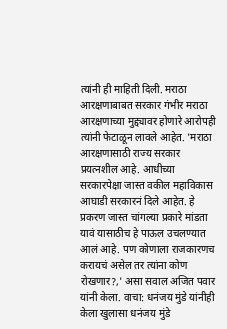त्यांनी ही माहिती दिली. मराठा आरक्षणाबाबत सरकार गंभीर मराठा आरक्षणाच्या मुद्द्यावर होणारे आरोपही त्यांनी फेटाळून लावले आहेत. 'मराठा आरक्षणासाठी राज्य सरकार प्रयत्नशील आहे. आधीच्या सरकारपेक्षा जास्त वकील महाविकास आघाडी सरकारनं दिले आहेत. हे प्रकरण जास्त चांगल्या प्रकारे मांडता यावं यासाठीच हे पाऊल उचलण्यात आलं आहे. पण कोणाला राजकारणच करायचं असेल तर त्यांना कोण रोखणार?,' असा सवाल अजित पवार यांनी केला. वाचा: धनंजय मुंडे यांनीही केला खुलासा धनंजय मुंडे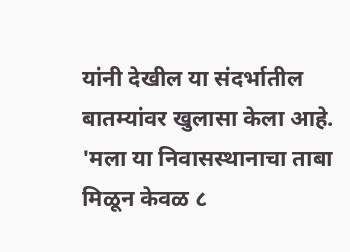यांनी देखील या संदर्भातील बातम्यांवर खुलासा केला आहे. 'मला या निवासस्थानाचा ताबा मिळून केवळ ८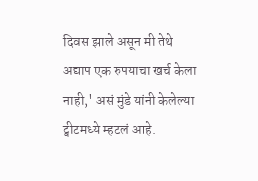दिवस झाले असून मी तेथे अद्याप एक रुपयाचा खर्च केला नाही,' असं मुंडे यांनी केलेल्या ट्वीटमध्ये म्हटलं आहे.